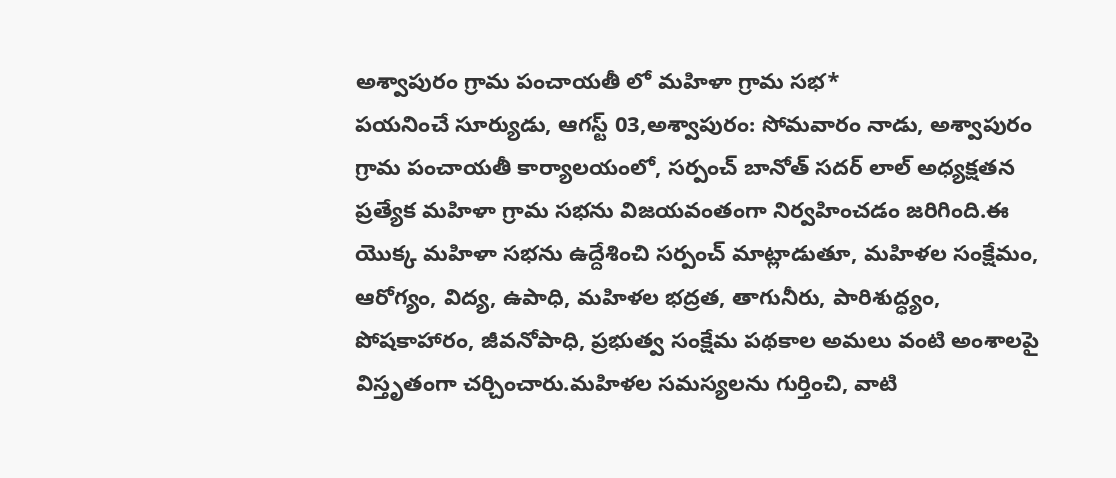అశ్వాపురం గ్రామ పంచాయతీ లో మహిళా గ్రామ సభ*
పయనించే సూర్యుడు, ఆగస్ట్ 03,అశ్వాపురం: సోమవారం నాడు, అశ్వాపురం గ్రామ పంచాయతీ కార్యాలయంలో, సర్పంచ్ బానోత్ సదర్ లాల్ అధ్యక్షతన ప్రత్యేక మహిళా గ్రామ సభను విజయవంతంగా నిర్వహించడం జరిగింది.ఈ యొక్క మహిళా సభను ఉద్దేశించి సర్పంచ్ మాట్లాడుతూ, మహిళల సంక్షేమం, ఆరోగ్యం, విద్య, ఉపాధి, మహిళల భద్రత, తాగునీరు, పారిశుద్ధ్యం, పోషకాహారం, జీవనోపాధి, ప్రభుత్వ సంక్షేమ పథకాల అమలు వంటి అంశాలపై విస్తృతంగా చర్చించారు.మహిళల సమస్యలను గుర్తించి, వాటి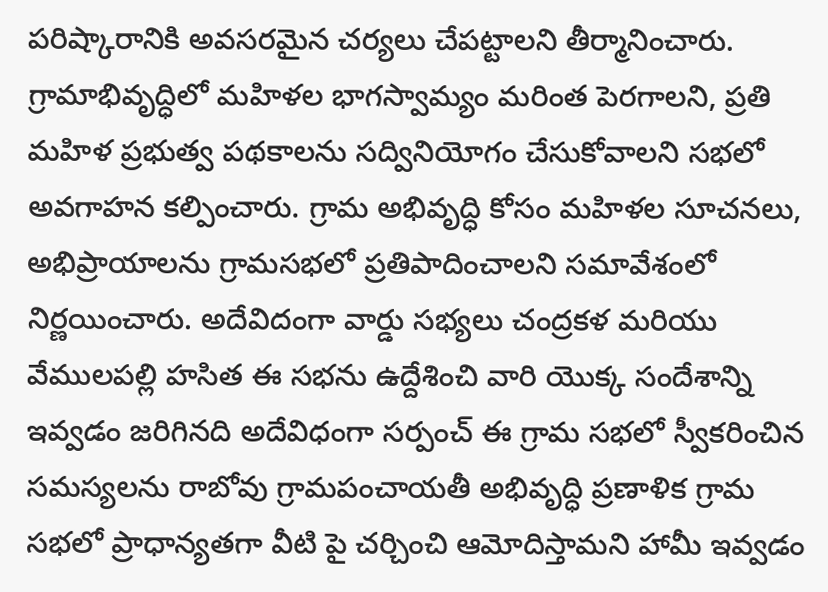పరిష్కారానికి అవసరమైన చర్యలు చేపట్టాలని తీర్మానించారు. గ్రామాభివృద్ధిలో మహిళల భాగస్వామ్యం మరింత పెరగాలని, ప్రతి మహిళ ప్రభుత్వ పథకాలను సద్వినియోగం చేసుకోవాలని సభలో అవగాహన కల్పించారు. గ్రామ అభివృద్ధి కోసం మహిళల సూచనలు, అభిప్రాయాలను గ్రామసభలో ప్రతిపాదించాలని సమావేశంలో నిర్ణయించారు. అదేవిదంగా వార్డు సభ్యలు చంద్రకళ మరియు వేములపల్లి హసిత ఈ సభను ఉద్దేశించి వారి యొక్క సందేశాన్ని ఇవ్వడం జరిగినది అదేవిధంగా సర్పంచ్ ఈ గ్రామ సభలో స్వీకరించిన సమస్యలను రాబోవు గ్రామపంచాయతీ అభివృద్ధి ప్రణాళిక గ్రామ సభలో ప్రాధాన్యతగా వీటి పై చర్చించి ఆమోదిస్తామని హామీ ఇవ్వడం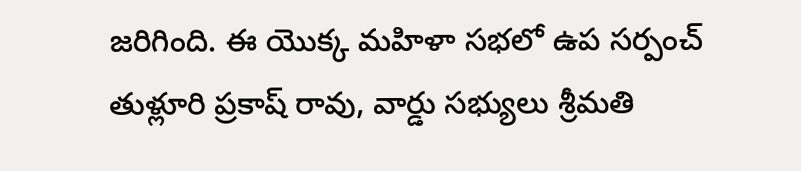జరిగింది. ఈ యొక్క మహిళా సభలో ఉప సర్పంచ్ తుళ్లూరి ప్రకాష్ రావు, వార్డు సభ్యులు శ్రీమతి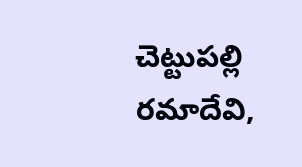చెట్టుపల్లి రమాదేవి,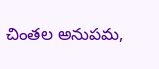చింతల అనుపమ,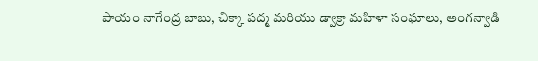పాయం నాగేంద్ర బాబు, చిక్కా పద్మ మరియు డ్వాక్రా మహిళా సంఘాలు, అంగన్వాడి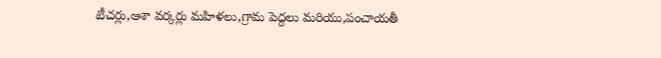టీచర్లు,ఆశా వర్కర్లు మహిళలు,గ్రామ పెద్దలు మరియు,పంచాయతీ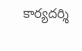కార్యదర్శి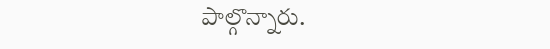పాల్గొన్నారు.